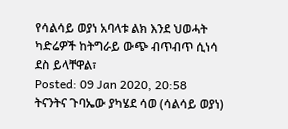የሳልሳይ ወያነ አባላቱ ልክ እንደ ህወሓት ካድሬዎች ከትግራይ ውጭ ብጥብጥ ሲነሳ ደስ ይላቸዋል፣
Posted: 09 Jan 2020, 20:58
ትናንትና ጉባኤው ያካሄደ ሳወ (ሳልሳይ ወያነ)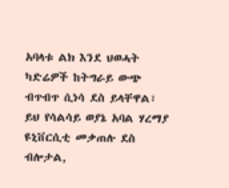አባላቱ ልክ እንደ ህወሓት ካድሬዎች ከትግራይ ውጭ ብጥብጥ ሲነሳ ደስ ይላቸዋል፣ ይህ የሳልሳይ ወያኔ አባል ሃረማያ ዩኒቨርሲቲ መቃጠሉ ደስ ብሎታል,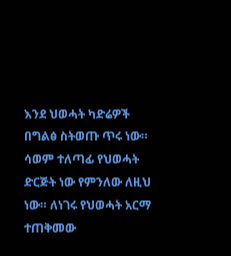እንደ ህወሓት ካድሬዎች በግልፅ ስትወጡ ጥሩ ነው። ሳወም ተለጣፊ የህወሓት ድርጅት ነው የምንለው ለዚህ ነው። ለነገሩ የህወሓት አርማ ተጠቅመው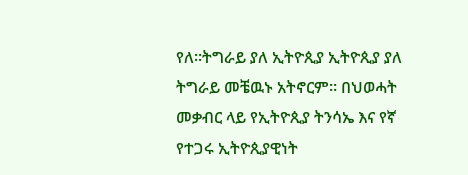የለ።ትግራይ ያለ ኢትዮጲያ ኢትዮጲያ ያለ ትግራይ መቼዉኑ አትኖርም። በህወሓት መቃብር ላይ የኢትዮጲያ ትንሳኤ እና የኛ የተጋሩ ኢትዮጲያዊነት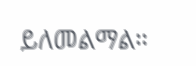ይለመልማል።